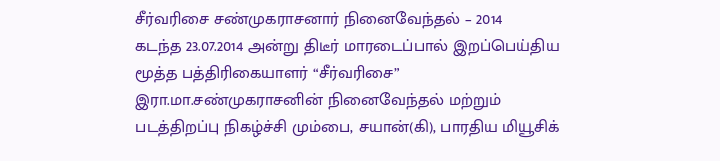சீர்வரிசை சண்முகராசனார் நினைவேந்தல் – 2014
கடந்த 23.07.2014 அன்று திடீர் மாரடைப்பால் இறப்பெய்திய மூத்த பத்திரிகையாளர் “சீர்வரிசை” இரா.மா.சண்முகராசனின் நினைவேந்தல் மற்றும் படத்திறப்பு நிகழ்ச்சி மும்பை, சயான்(கி), பாரதிய மியூசிக்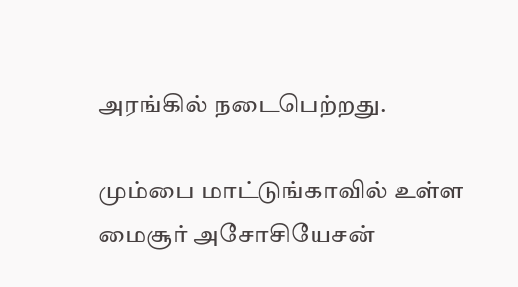அரங்கில் நடைபெற்றது.

மும்பை மாட்டுங்காவில் உள்ள மைசூர் அசோசியேசன்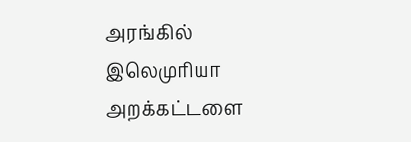அரங்கில் இலெமுரியா அறக்கட்டளை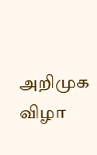அறிமுக விழா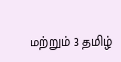மற்றும் 3 தமிழ்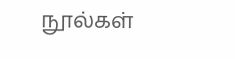நூல்கள்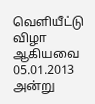வெளியீட்டு விழா ஆகியவை 05.01.2013 அன்று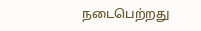நடைபெற்றது